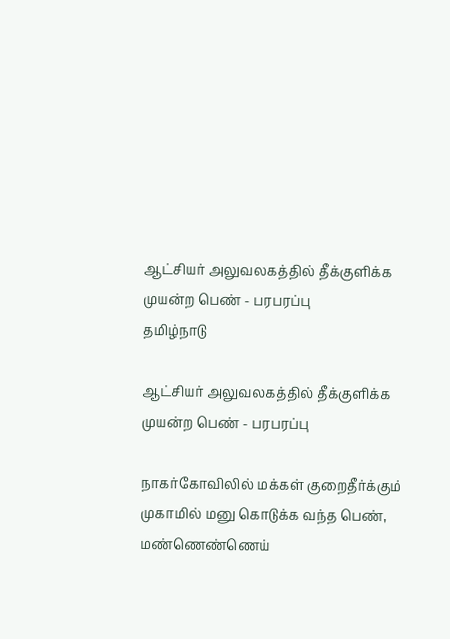ஆட்சியர் அலுவலகத்தில் தீக்குளிக்க முயன்ற பெண் - பரபரப்பு
தமிழ்நாடு

ஆட்சியர் அலுவலகத்தில் தீக்குளிக்க முயன்ற பெண் - பரபரப்பு

நாகர்கோவிலில் மக்கள் குறைதீர்க்கும் முகாமில் மனு கொடுக்க வந்த பெண், மண்ணெண்ணெய்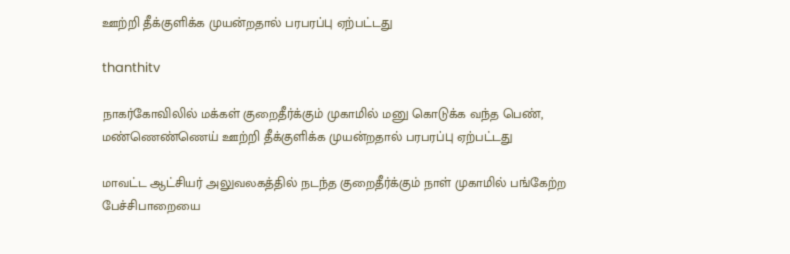ஊற்றி தீக்குளிக்க முயன்றதால் பரபரப்பு ஏற்பட்டது

thanthitv

நாகர்கோவிலில் மக்கள் குறைதீர்க்கும் முகாமில் மனு கொடுக்க வந்த பெண், மண்ணெண்ணெய் ஊற்றி தீக்குளிக்க முயன்றதால் பரபரப்பு ஏற்பட்டது

மாவட்ட ஆட்சியர் அலுவலகத்தில் நடந்த குறைதீர்க்கும் நாள் முகாமில் பங்கேற்ற பேச்சிபாறையை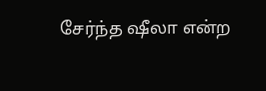சேர்ந்த ஷீலா என்ற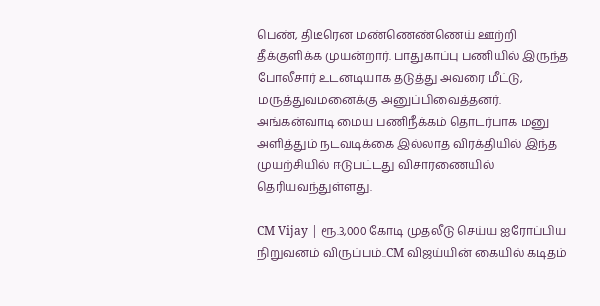பெண், திடீரென மண்ணெண்ணெய் ஊற்றி தீக்குளிக்க முயன்றார். பாதுகாப்பு பணியில் இருந்த போலீசார் உடனடியாக தடுத்து அவரை மீட்டு, மருத்துவமனைக்கு அனுப்பிவைத்தனர். அங்கன்வாடி மைய பணிநீக்கம் தொடர்பாக மனு அளித்தும் நடவடிக்கை இல்லாத விரக்தியில் இந்த முயற்சியில் ஈடுபட்டது விசாரணையில் தெரியவந்துள்ளது.

CM Vijay | ரூ.3,000 கோடி முதலீடு செய்ய ஐரோப்பிய நிறுவனம் விருப்பம்..CM விஜய்யின் கையில் கடிதம்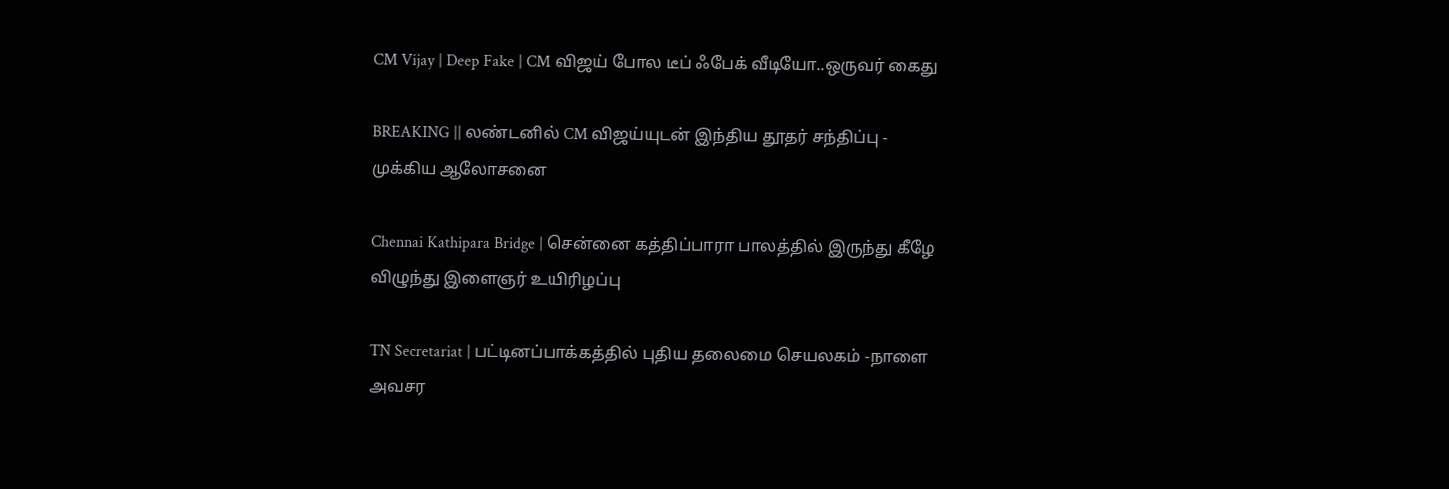CM Vijay | Deep Fake | CM விஜய் போல டீப் ஃபேக் வீடியோ..ஒருவர் கைது

BREAKING || லண்டனில் CM விஜய்யுடன் இந்திய தூதர் சந்திப்பு - முக்கிய ஆலோசனை

Chennai Kathipara Bridge | சென்னை கத்திப்பாரா பாலத்தில் இருந்து கீழே விழுந்து இளைஞர் உயிரிழப்பு

TN Secretariat | பட்டினப்பாக்கத்தில் புதிய தலைமை செயலகம் -நாளை அவசர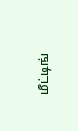மீட்டிங்